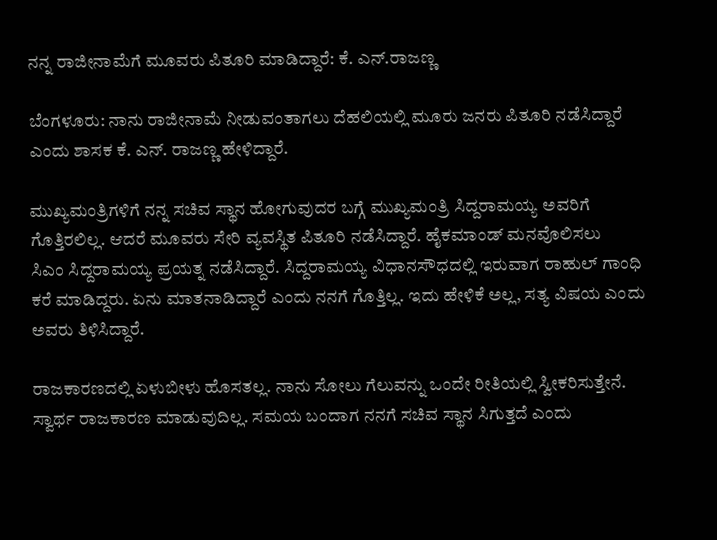ನನ್ನ ರಾಜೀನಾಮೆಗೆ ಮೂವರು ಪಿತೂರಿ ಮಾಡಿದ್ದಾರೆ: ಕೆ. ಎನ್.ರಾಜಣ್ಣ

ಬೆಂಗಳೂರು: ನಾನು ರಾಜೀನಾಮೆ ನೀಡುವಂತಾಗಲು ದೆಹಲಿಯಲ್ಲಿ ಮೂರು ಜನರು ಪಿತೂರಿ ನಡೆಸಿದ್ದಾರೆ ಎಂದು ಶಾಸಕ ಕೆ. ಎನ್. ರಾಜಣ್ಣ ಹೇಳಿದ್ದಾರೆ.

ಮುಖ್ಯಮಂತ್ರಿಗಳಿಗೆ ‌ನನ್ನ ಸಚಿವ ಸ್ಥಾನ ಹೋಗುವುದರ ಬಗ್ಗೆ ಮುಖ್ಯಮಂತ್ರಿ ಸಿದ್ದರಾಮಯ್ಯ ಅವರಿಗೆ ಗೊತ್ತಿರಲಿಲ್ಲ. ಆದರೆ ಮೂವರು ಸೇರಿ ವ್ಯವಸ್ಥಿತ ಪಿತೂರಿ ನಡೆಸಿದ್ದಾರೆ. ಹೈಕಮಾಂಡ್ ಮನವೊಲಿಸಲು ಸಿಎಂ ‌ಸಿದ್ದರಾಮಯ್ಯ ಪ್ರಯತ್ನ ನಡೆಸಿದ್ದಾರೆ. ಸಿದ್ದರಾಮಯ್ಯ ವಿಧಾನಸೌಧದಲ್ಲಿ ಇರುವಾಗ ರಾಹುಲ್ ಗಾಂಧಿ ಕರೆ ಮಾಡಿದ್ದರು. ಏನು ಮಾತನಾಡಿದ್ದಾರೆ ಎಂದು ನನಗೆ ಗೊತ್ತಿಲ್ಲ. ಇದು ಹೇಳಿಕೆ ಅಲ್ಲ, ಸತ್ಯ ವಿಷಯ ಎಂದು ಅವರು ತಿಳಿಸಿದ್ದಾರೆ.

ರಾಜಕಾರಣದಲ್ಲಿ ಏಳುಬೀಳು ಹೊಸತಲ್ಲ. ನಾನು ಸೋಲು ಗೆಲುವನ್ನು ಒಂದೇ ರೀತಿಯಲ್ಲಿ ಸ್ವೀಕರಿಸುತ್ತೇನೆ. ಸ್ವಾರ್ಥ ರಾಜಕಾರಣ ಮಾಡುವುದಿಲ್ಲ. ಸಮಯ ಬಂದಾಗ ನನಗೆ ಸಚಿವ ಸ್ಥಾನ ಸಿಗುತ್ತದೆ ಎಂದು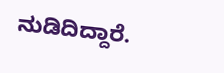ನುಡಿದಿದ್ದಾರೆ.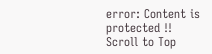error: Content is protected !!
Scroll to Top